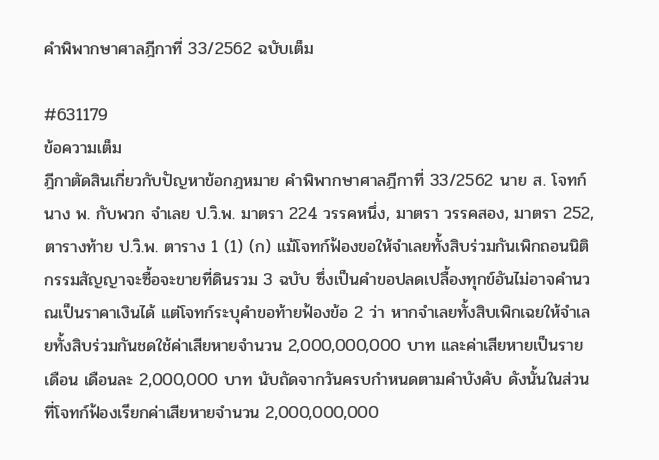คำพิพากษาศาลฎีกาที่ 33/2562 ฉบับเต็ม

#631179
ข้อความเต็ม
ฎีกาตัดสินเกี่ยวกับปัญหาข้อกฎหมาย คำพิพากษาศาลฎีกาที่ 33/2562 นาย ส. โจทก์ นาง พ. กับพวก จำเลย ป.วิ.พ. มาตรา 224 วรรคหนึ่ง, มาตรา วรรคสอง, มาตรา 252, ตารางท้าย ป.วิ.พ. ตาราง 1 (1) (ก) แม้โจทก์ฟ้องขอให้จำเลยทั้งสิบร่วมกันเพิกถอนนิติกรรมสัญญาจะซื้อจะขายที่ดินรวม 3 ฉบับ ซึ่งเป็นคำขอปลดเปลื้องทุกข์อันไม่อาจคำนวณเป็นราคาเงินได้ แต่โจทก์ระบุคำขอท้ายฟ้องข้อ 2 ว่า หากจำเลยทั้งสิบเพิกเฉยให้จำเลยทั้งสิบร่วมกันชดใช้ค่าเสียหายจำนวน 2,000,000,000 บาท และค่าเสียหายเป็นรายเดือน เดือนละ 2,000,000 บาท นับถัดจากวันครบกำหนดตามคำบังคับ ดังนั้นในส่วนที่โจทก์ฟ้องเรียกค่าเสียหายจำนวน 2,000,000,000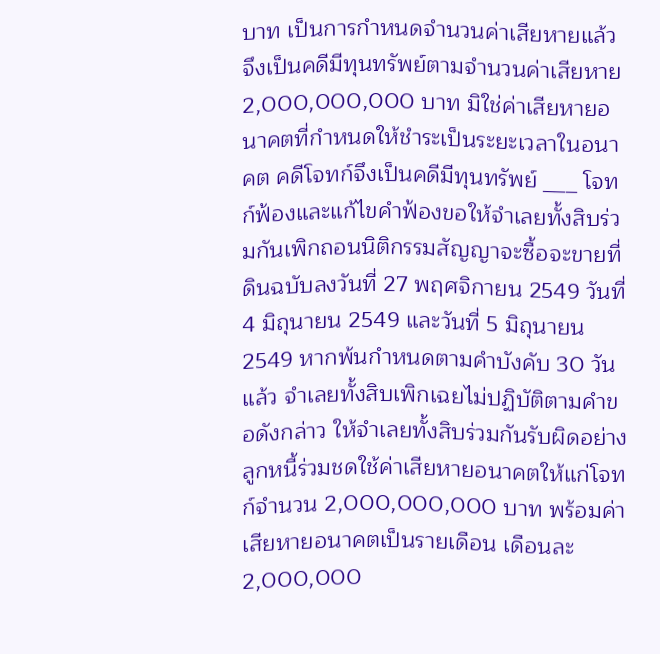บาท เป็นการกำหนดจำนวนค่าเสียหายแล้ว จึงเป็นคดีมีทุนทรัพย์ตามจำนวนค่าเสียหาย 2,000,000,000 บาท มิใช่ค่าเสียหายอนาคตที่กำหนดให้ชำระเป็นระยะเวลาในอนาคต คดีโจทก์จึงเป็นคดีมีทุนทรัพย์ ___ โจทก์ฟ้องและแก้ไขคำฟ้องขอให้จำเลยทั้งสิบร่วมกันเพิกถอนนิติกรรมสัญญาจะซื้อจะขายที่ดินฉบับลงวันที่ 27 พฤศจิกายน 2549 วันที่ 4 มิถุนายน 2549 และวันที่ 5 มิถุนายน 2549 หากพ้นกำหนดตามคำบังคับ 30 วัน แล้ว จำเลยทั้งสิบเพิกเฉยไม่ปฏิบัติตามคำขอดังกล่าว ให้จำเลยทั้งสิบร่วมกันรับผิดอย่างลูกหนี้ร่วมชดใช้ค่าเสียหายอนาคตให้แก่โจทก์จำนวน 2,000,000,000 บาท พร้อมค่าเสียหายอนาคตเป็นรายเดือน เดือนละ 2,000,000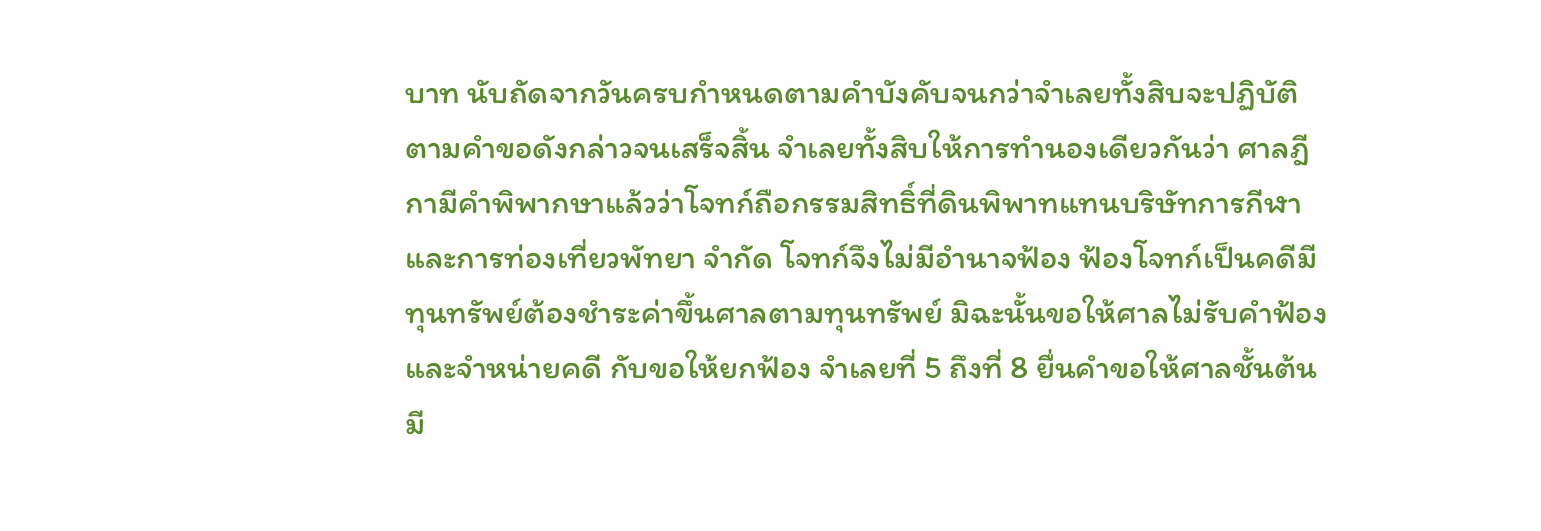บาท นับถัดจากวันครบกำหนดตามคำบังคับจนกว่าจำเลยทั้งสิบจะปฏิบัติตามคำขอดังกล่าวจนเสร็จสิ้น จำเลยทั้งสิบให้การทำนองเดียวกันว่า ศาลฎีกามีคำพิพากษาแล้วว่าโจทก์ถือกรรมสิทธิ์ที่ดินพิพาทแทนบริษัทการกีฬาและการท่องเที่ยวพัทยา จำกัด โจทก์จึงไม่มีอำนาจฟ้อง ฟ้องโจทก์เป็นคดีมีทุนทรัพย์ต้องชำระค่าขึ้นศาลตามทุนทรัพย์ มิฉะนั้นขอให้ศาลไม่รับคำฟ้องและจำหน่ายคดี กับขอให้ยกฟ้อง จำเลยที่ 5 ถึงที่ 8 ยื่นคำขอให้ศาลชั้นต้นมี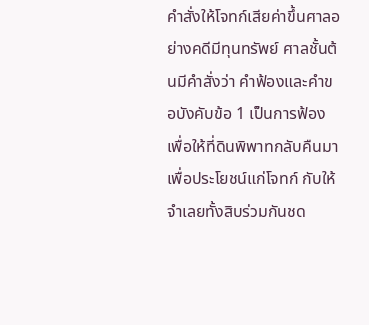คำสั่งให้โจทก์เสียค่าขึ้นศาลอย่างคดีมีทุนทรัพย์ ศาลชั้นต้นมีคำสั่งว่า คำฟ้องและคำขอบังคับข้อ 1 เป็นการฟ้องเพื่อให้ที่ดินพิพาทกลับคืนมาเพื่อประโยชน์แก่โจทก์ กับให้จำเลยทั้งสิบร่วมกันชด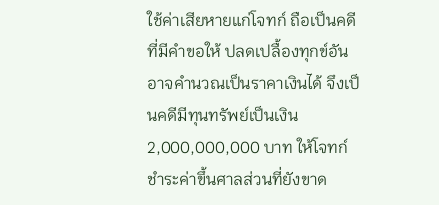ใช้ค่าเสียหายแก่โจทก์ ถือเป็นคดีที่มีคำขอให้ ปลดเปลื้องทุกข์อันอาจคำนวณเป็นราคาเงินได้ จึงเป็นคดีมีทุนทรัพย์เป็นเงิน 2,000,000,000 บาท ให้โจทก์ชำระค่าขึ้นศาลส่วนที่ยังขาด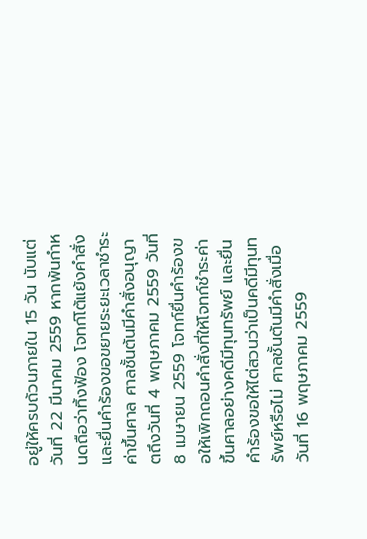อยู่ให้ครบถ้วนภายใน 15 วัน นับแต่วันที่ 22 มีนาคม 2559 หากพ้นกำหนดถือว่าทิ้งฟ้อง โจทก์โต้แย้งคำสั่งและยื่นคำร้องขอขยายระยะเวลาชำระค่าขึ้นศาล ศาลชั้นต้นมีคำสั่งอนุญาตถึงวันที่ 4 พฤษภาคม 2559 วันที่ 8 เมษายน 2559 โจทก์ยื่นคำร้องขอให้เพิกถอนคำสั่งที่ให้โจทก์ชำระค่าขึ้นศาลอย่างคดีมีทุนทรัพย์ และยื่นคำร้องขอให้ไต่สวนว่าเป็นคดีมีทุนทรัพย์หรือไม่ ศาลชั้นต้นมีคำสั่งเมื่อวันที่ 16 พฤษภาคม 2559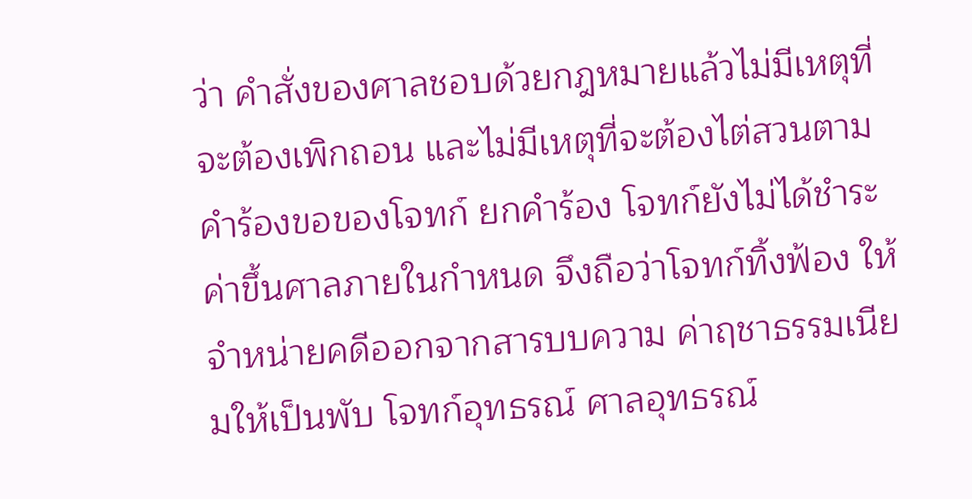ว่า คำสั่งของศาลชอบด้วยกฎหมายแล้วไม่มีเหตุที่จะต้องเพิกถอน และไม่มีเหตุที่จะต้องไต่สวนตามคำร้องขอของโจทก์ ยกคำร้อง โจทก์ยังไม่ได้ชำระค่าขึ้นศาลภายในกำหนด จึงถือว่าโจทก์ทิ้งฟ้อง ให้จำหน่ายคดีออกจากสารบบความ ค่าฤชาธรรมเนียมให้เป็นพับ โจทก์อุทธรณ์ ศาลอุทธรณ์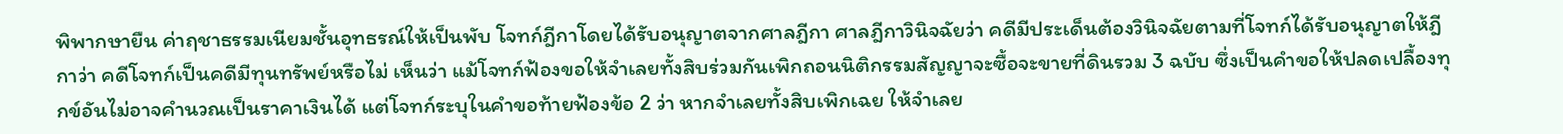พิพากษายืน ค่าฤชาธรรมเนียมชั้นอุทธรณ์ให้เป็นพับ โจทก์ฎีกาโดยได้รับอนุญาตจากศาลฎีกา ศาลฎีกาวินิจฉัยว่า คดีมีประเด็นต้องวินิจฉัยตามที่โจทก์ได้รับอนุญาตให้ฎีกาว่า คดีโจทก์เป็นคดีมีทุนทรัพย์หรือไม่ เห็นว่า แม้โจทก์ฟ้องขอให้จำเลยทั้งสิบร่วมกันเพิกถอนนิติกรรมสัญญาจะซื้อจะขายที่ดินรวม 3 ฉบับ ซึ่งเป็นคำขอให้ปลดเปลื้องทุกข์อันไม่อาจคำนวณเป็นราคาเงินได้ แต่โจทก์ระบุในคำขอท้ายฟ้องข้อ 2 ว่า หากจำเลยทั้งสิบเพิกเฉย ให้จำเลย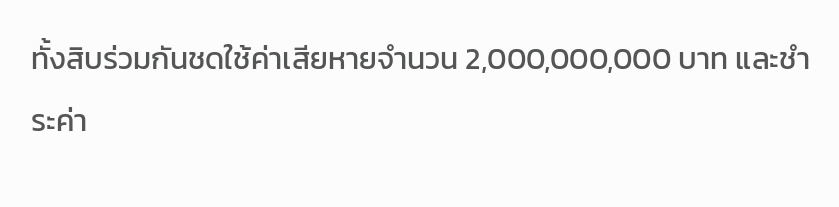ทั้งสิบร่วมกันชดใช้ค่าเสียหายจำนวน 2,000,000,000 บาท และชำระค่า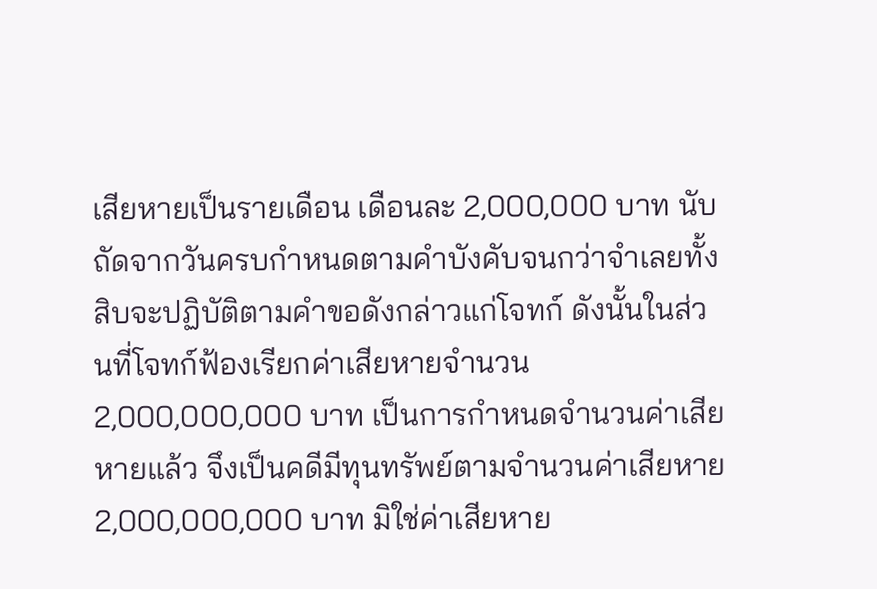เสียหายเป็นรายเดือน เดือนละ 2,000,000 บาท นับถัดจากวันครบกำหนดตามคำบังคับจนกว่าจำเลยทั้งสิบจะปฏิบัติตามคำขอดังกล่าวแก่โจทก์ ดังนั้นในส่วนที่โจทก์ฟ้องเรียกค่าเสียหายจำนวน 2,000,000,000 บาท เป็นการกำหนดจำนวนค่าเสียหายแล้ว จึงเป็นคดีมีทุนทรัพย์ตามจำนวนค่าเสียหาย 2,000,000,000 บาท มิใช่ค่าเสียหาย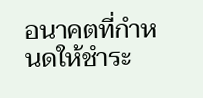อนาคตที่กำหนดให้ชำระ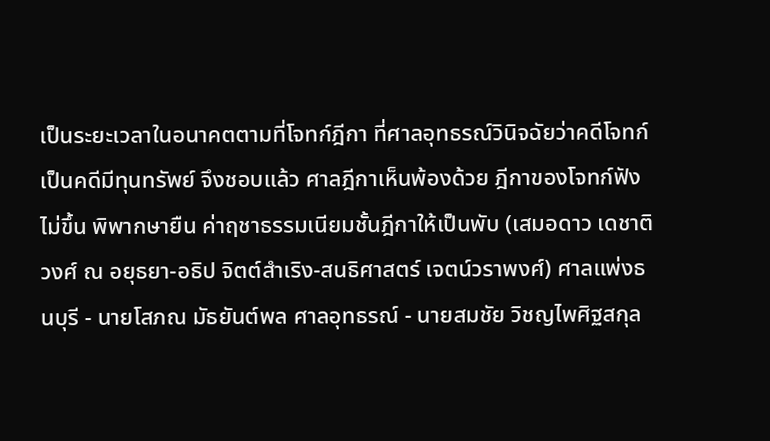เป็นระยะเวลาในอนาคตตามที่โจทก์ฎีกา ที่ศาลอุทธรณ์วินิจฉัยว่าคดีโจทก์เป็นคดีมีทุนทรัพย์ จึงชอบแล้ว ศาลฎีกาเห็นพ้องด้วย ฎีกาของโจทก์ฟังไม่ขึ้น พิพากษายืน ค่าฤชาธรรมเนียมชั้นฎีกาให้เป็นพับ (เสมอดาว เดชาติวงศ์ ณ อยุธยา-อธิป จิตต์สำเริง-สนธิศาสตร์ เจตน์วราพงศ์) ศาลแพ่งธนบุรี - นายโสภณ มัธยันต์พล ศาลอุทธรณ์ - นายสมชัย วิชญไพศิฐสกุล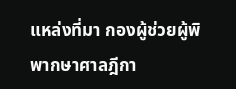แหล่งที่มา กองผู้ช่วยผู้พิพากษาศาลฎีกา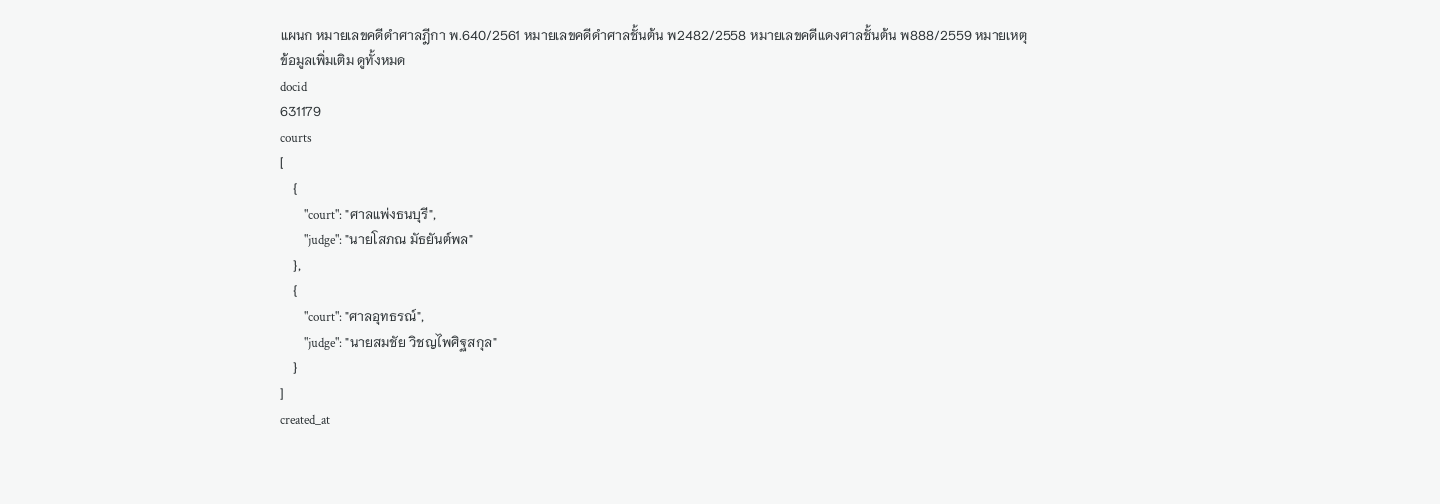แผนก หมายเลขคดีดำศาลฎีกา พ.640/2561 หมายเลขคดีดำศาลชั้นต้น พ2482/2558 หมายเลขคดีแดงศาลชั้นต้น พ888/2559 หมายเหตุ
ข้อมูลเพิ่มเติม ดูทั้งหมด
docid
631179
courts
[
    {
        "court": "ศาลแพ่งธนบุรี",
        "judge": "นายโสภณ มัธยันต์พล"
    },
    {
        "court": "ศาลอุทธรณ์",
        "judge": "นายสมชัย วิชญไพศิฐสกุล"
    }
]
created_at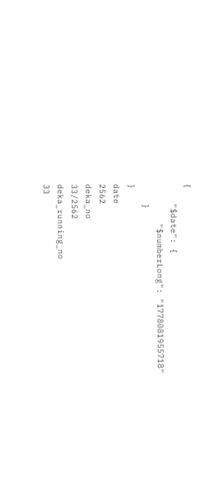{
    "$date": {
        "$numberLong": "1778081955718"
    }
}
date
2562
deka_no
33/2562
deka_running_no
33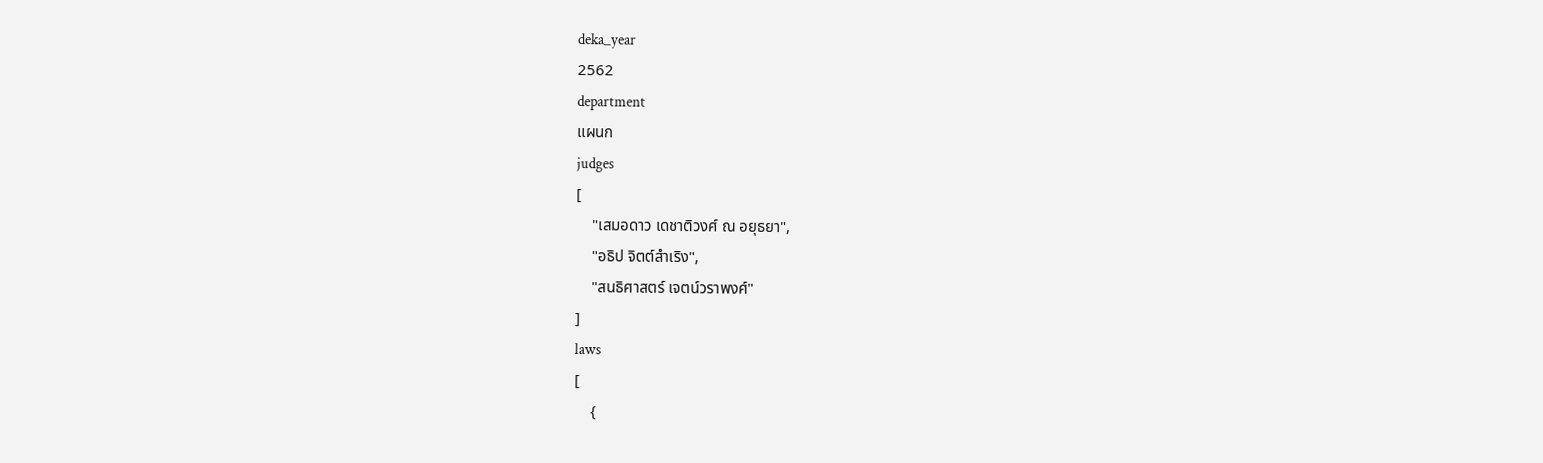deka_year
2562
department
แผนก
judges
[
    "เสมอดาว เดชาติวงศ์ ณ อยุธยา",
    "อธิป จิตต์สำเริง",
    "สนธิศาสตร์ เจตน์วราพงศ์"
]
laws
[
    {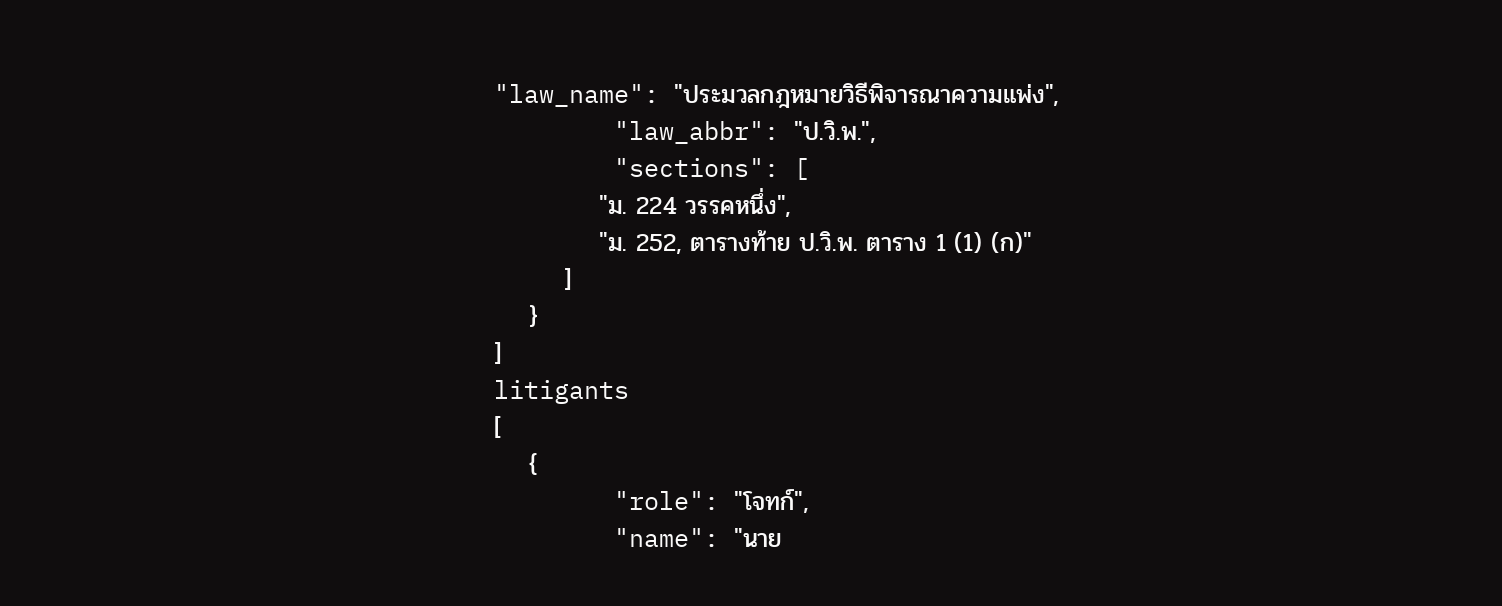"law_name": "ประมวลกฎหมายวิธีพิจารณาความแพ่ง",
        "law_abbr": "ป.วิ.พ.",
        "sections": [
            "ม. 224 วรรคหนึ่ง",
            "ม. 252, ตารางท้าย ป.วิ.พ. ตาราง 1 (1) (ก)"
        ]
    }
]
litigants
[
    {
        "role": "โจทก์",
        "name": "นาย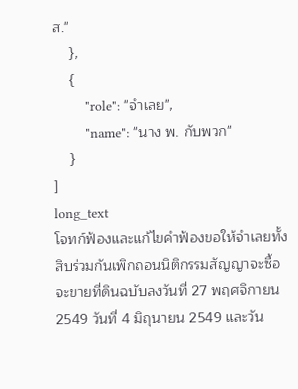ส."
    },
    {
        "role": "จำเลย",
        "name": "นาง พ. กับพวก"
    }
]
long_text
โจทก์ฟ้องและแก้ไขคำฟ้องขอให้จำเลยทั้งสิบร่วมกันเพิกถอนนิติกรรมสัญญาจะซื้อจะขายที่ดินฉบับลงวันที่ 27 พฤศจิกายน 2549 วันที่ 4 มิถุนายน 2549 และวัน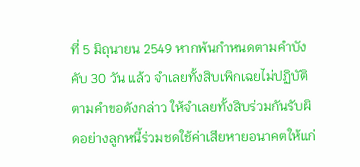ที่ 5 มิถุนายน 2549 หากพ้นกำหนดตามคำบังคับ 30 วัน แล้ว จำเลยทั้งสิบเพิกเฉยไม่ปฏิบัติตามคำขอดังกล่าว ให้จำเลยทั้งสิบร่วมกันรับผิดอย่างลูกหนี้ร่วมชดใช้ค่าเสียหายอนาคตให้แก่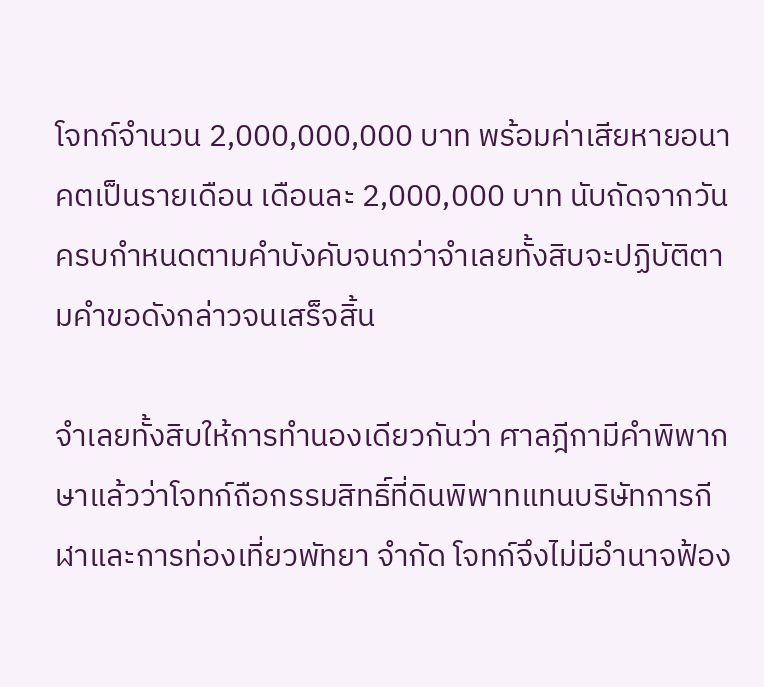โจทก์จำนวน 2,000,000,000 บาท พร้อมค่าเสียหายอนาคตเป็นรายเดือน เดือนละ 2,000,000 บาท นับถัดจากวันครบกำหนดตามคำบังคับจนกว่าจำเลยทั้งสิบจะปฏิบัติตามคำขอดังกล่าวจนเสร็จสิ้น

จำเลยทั้งสิบให้การทำนองเดียวกันว่า ศาลฎีกามีคำพิพากษาแล้วว่าโจทก์ถือกรรมสิทธิ์ที่ดินพิพาทแทนบริษัทการกีฬาและการท่องเที่ยวพัทยา จำกัด โจทก์จึงไม่มีอำนาจฟ้อง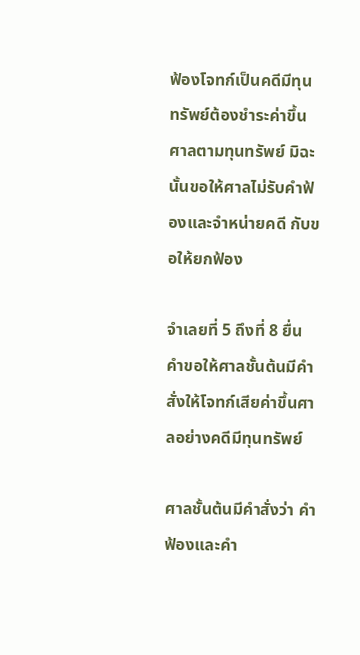ฟ้องโจทก์เป็นคดีมีทุนทรัพย์ต้องชำระค่าขึ้นศาลตามทุนทรัพย์ มิฉะนั้นขอให้ศาลไม่รับคำฟ้องและจำหน่ายคดี กับขอให้ยกฟ้อง

จำเลยที่ 5 ถึงที่ 8 ยื่นคำขอให้ศาลชั้นต้นมีคำสั่งให้โจทก์เสียค่าขึ้นศาลอย่างคดีมีทุนทรัพย์

ศาลชั้นต้นมีคำสั่งว่า คำฟ้องและคำ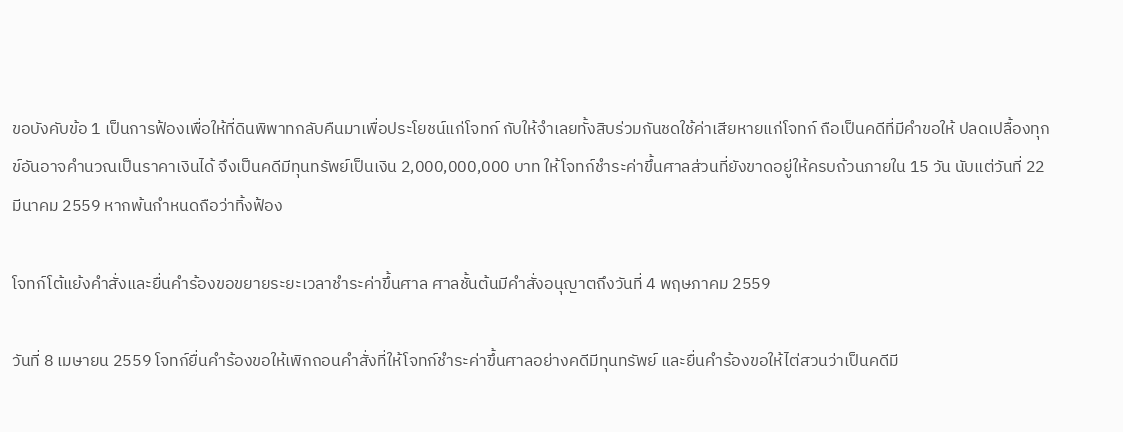ขอบังคับข้อ 1 เป็นการฟ้องเพื่อให้ที่ดินพิพาทกลับคืนมาเพื่อประโยชน์แก่โจทก์ กับให้จำเลยทั้งสิบร่วมกันชดใช้ค่าเสียหายแก่โจทก์ ถือเป็นคดีที่มีคำขอให้ ปลดเปลื้องทุกข์อันอาจคำนวณเป็นราคาเงินได้ จึงเป็นคดีมีทุนทรัพย์เป็นเงิน 2,000,000,000 บาท ให้โจทก์ชำระค่าขึ้นศาลส่วนที่ยังขาดอยู่ให้ครบถ้วนภายใน 15 วัน นับแต่วันที่ 22 มีนาคม 2559 หากพ้นกำหนดถือว่าทิ้งฟ้อง

โจทก์โต้แย้งคำสั่งและยื่นคำร้องขอขยายระยะเวลาชำระค่าขึ้นศาล ศาลชั้นต้นมีคำสั่งอนุญาตถึงวันที่ 4 พฤษภาคม 2559

วันที่ 8 เมษายน 2559 โจทก์ยื่นคำร้องขอให้เพิกถอนคำสั่งที่ให้โจทก์ชำระค่าขึ้นศาลอย่างคดีมีทุนทรัพย์ และยื่นคำร้องขอให้ไต่สวนว่าเป็นคดีมี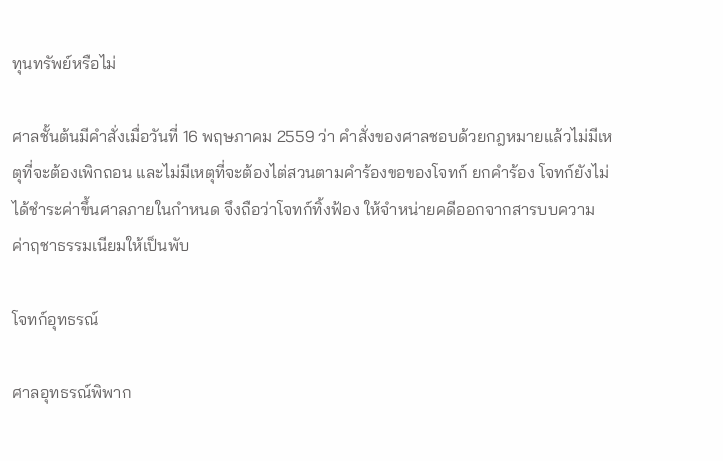ทุนทรัพย์หรือไม่

ศาลชั้นต้นมีคำสั่งเมื่อวันที่ 16 พฤษภาคม 2559 ว่า คำสั่งของศาลชอบด้วยกฎหมายแล้วไม่มีเหตุที่จะต้องเพิกถอน และไม่มีเหตุที่จะต้องไต่สวนตามคำร้องขอของโจทก์ ยกคำร้อง โจทก์ยังไม่ได้ชำระค่าขึ้นศาลภายในกำหนด จึงถือว่าโจทก์ทิ้งฟ้อง ให้จำหน่ายคดีออกจากสารบบความ ค่าฤชาธรรมเนียมให้เป็นพับ

โจทก์อุทธรณ์

ศาลอุทธรณ์พิพาก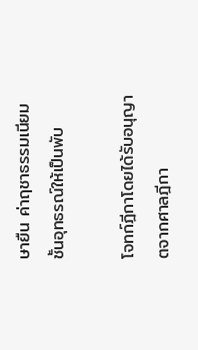ษายืน ค่าฤชาธรรมเนียมชั้นอุทธรณ์ให้เป็นพับ

โจทก์ฎีกาโดยได้รับอนุญาตจากศาลฎีกา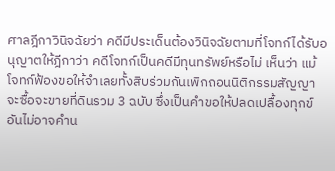ศาลฎีกาวินิจฉัยว่า คดีมีประเด็นต้องวินิจฉัยตามที่โจทก์ได้รับอนุญาตให้ฎีกาว่า คดีโจทก์เป็นคดีมีทุนทรัพย์หรือไม่ เห็นว่า แม้โจทก์ฟ้องขอให้จำเลยทั้งสิบร่วมกันเพิกถอนนิติกรรมสัญญาจะซื้อจะขายที่ดินรวม 3 ฉบับ ซึ่งเป็นคำขอให้ปลดเปลื้องทุกข์อันไม่อาจคำน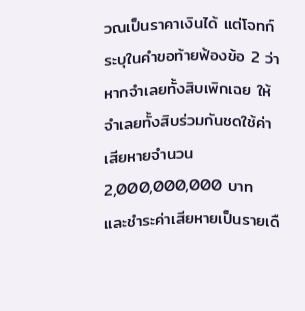วณเป็นราคาเงินได้ แต่โจทก์ระบุในคำขอท้ายฟ้องข้อ 2 ว่า หากจำเลยทั้งสิบเพิกเฉย ให้จำเลยทั้งสิบร่วมกันชดใช้ค่าเสียหายจำนวน 2,000,000,000 บาท และชำระค่าเสียหายเป็นรายเดื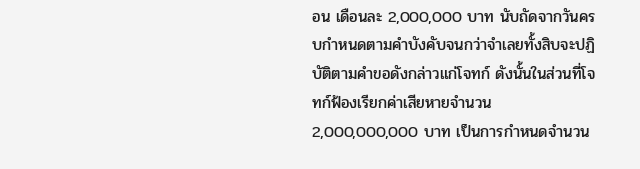อน เดือนละ 2,000,000 บาท นับถัดจากวันครบกำหนดตามคำบังคับจนกว่าจำเลยทั้งสิบจะปฏิบัติตามคำขอดังกล่าวแก่โจทก์ ดังนั้นในส่วนที่โจทก์ฟ้องเรียกค่าเสียหายจำนวน 2,000,000,000 บาท เป็นการกำหนดจำนวน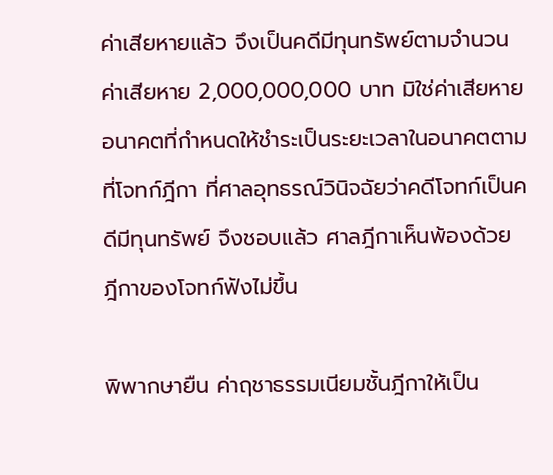ค่าเสียหายแล้ว จึงเป็นคดีมีทุนทรัพย์ตามจำนวนค่าเสียหาย 2,000,000,000 บาท มิใช่ค่าเสียหายอนาคตที่กำหนดให้ชำระเป็นระยะเวลาในอนาคตตามที่โจทก์ฎีกา ที่ศาลอุทธรณ์วินิจฉัยว่าคดีโจทก์เป็นคดีมีทุนทรัพย์ จึงชอบแล้ว ศาลฎีกาเห็นพ้องด้วย ฎีกาของโจทก์ฟังไม่ขึ้น

พิพากษายืน ค่าฤชาธรรมเนียมชั้นฎีกาให้เป็น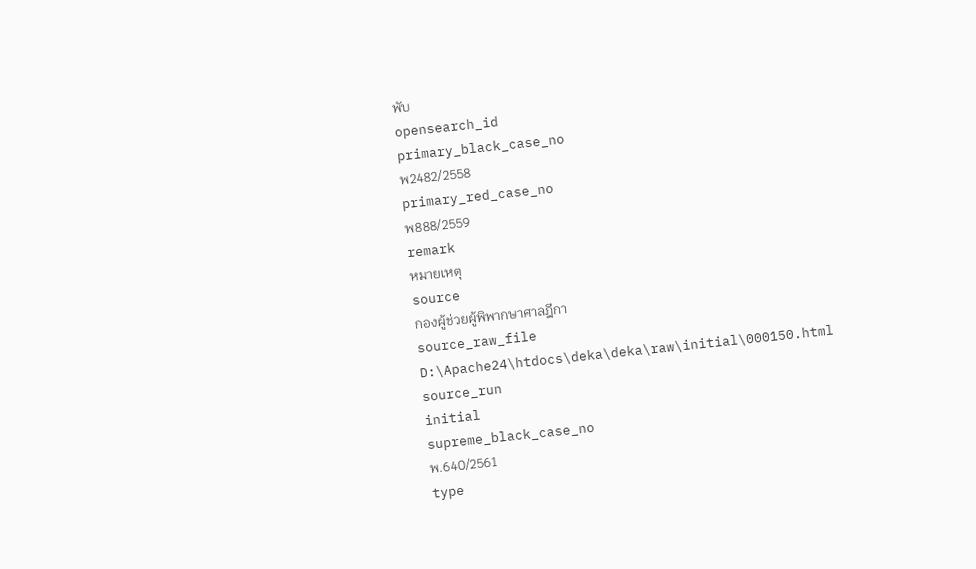พับ
opensearch_id
primary_black_case_no
พ2482/2558
primary_red_case_no
พ888/2559
remark
หมายเหตุ
source
กองผู้ช่วยผู้พิพากษาศาลฎีกา
source_raw_file
D:\Apache24\htdocs\deka\deka\raw\initial\000150.html
source_run
initial
supreme_black_case_no
พ.640/2561
type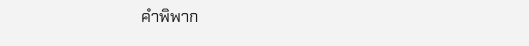คำพิพาก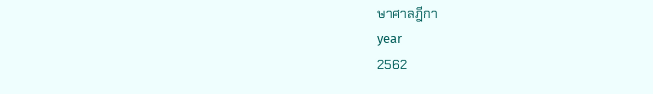ษาศาลฎีกา
year
2562